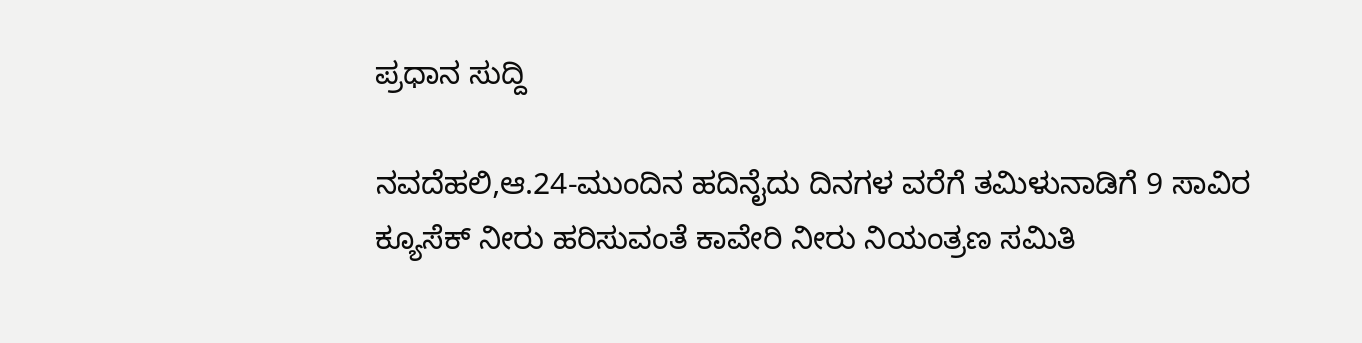ಪ್ರಧಾನ ಸುದ್ದಿ

ನವದೆಹಲಿ,ಆ.24-ಮುಂದಿನ ಹದಿನೈದು ದಿನಗಳ ವರೆಗೆ ತಮಿಳುನಾಡಿಗೆ 9 ಸಾವಿರ ಕ್ಯೂಸೆಕ್ ನೀರು ಹರಿಸುವಂತೆ ಕಾವೇರಿ ನೀರು ನಿಯಂತ್ರಣ ಸಮಿತಿ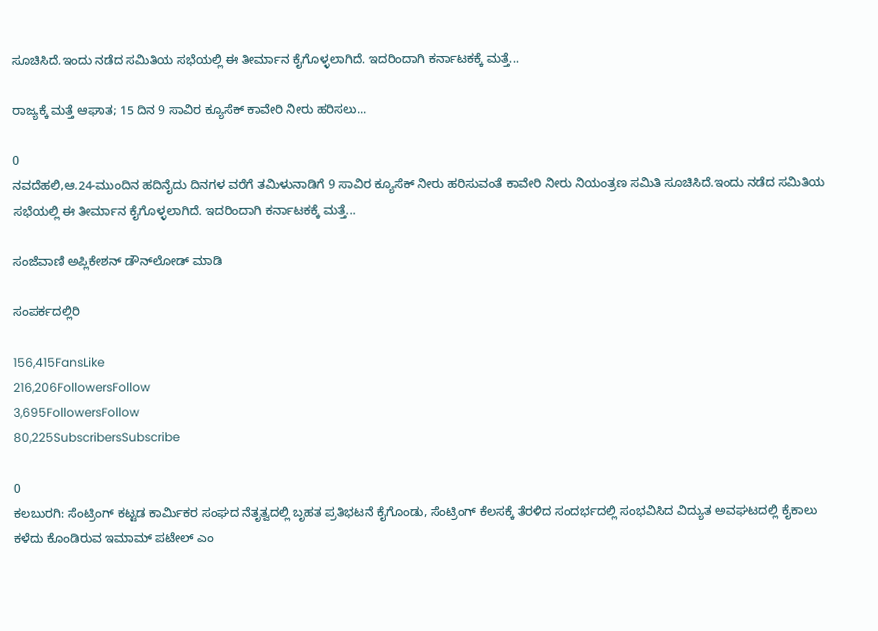ಸೂಚಿಸಿದೆ.ಇಂದು ನಡೆದ ಸಮಿತಿಯ ಸಭೆಯಲ್ಲಿ ಈ ತೀರ್ಮಾನ ಕೈಗೊಳ್ಳಲಾಗಿದೆ. ಇದರಿಂದಾಗಿ ಕರ್ನಾಟಕಕ್ಕೆ ಮತ್ತೆ...

ರಾಜ್ಯಕ್ಕೆ ಮತ್ತೆ ಆಘಾತ; 15 ದಿನ 9 ಸಾವಿರ ಕ್ಯೂಸೆಕ್ ಕಾವೇರಿ ನೀರು ಹರಿಸಲು...

0
ನವದೆಹಲಿ,ಆ.24-ಮುಂದಿನ ಹದಿನೈದು ದಿನಗಳ ವರೆಗೆ ತಮಿಳುನಾಡಿಗೆ 9 ಸಾವಿರ ಕ್ಯೂಸೆಕ್ ನೀರು ಹರಿಸುವಂತೆ ಕಾವೇರಿ ನೀರು ನಿಯಂತ್ರಣ ಸಮಿತಿ ಸೂಚಿಸಿದೆ.ಇಂದು ನಡೆದ ಸಮಿತಿಯ ಸಭೆಯಲ್ಲಿ ಈ ತೀರ್ಮಾನ ಕೈಗೊಳ್ಳಲಾಗಿದೆ. ಇದರಿಂದಾಗಿ ಕರ್ನಾಟಕಕ್ಕೆ ಮತ್ತೆ...

ಸಂಜೆವಾಣಿ ಅಪ್ಲಿಕೇಶನ್ ಡೌನ್‌ಲೋಡ್ ಮಾಡಿ

ಸಂಪರ್ಕದಲ್ಲಿರಿ

156,415FansLike
216,206FollowersFollow
3,695FollowersFollow
80,225SubscribersSubscribe

0
ಕಲಬುರಗಿ: ಸೆಂಟ್ರಿಂಗ್ ಕಟ್ಟಡ ಕಾರ್ಮಿಕರ ಸಂಘದ ನೆತೃತ್ವದಲ್ಲಿ ಬೃಹತ ಪ್ರತಿಭಟನೆ ಕೈಗೊಂಡು, ಸೆಂಟ್ರಿಂಗ್ ಕೆಲಸಕ್ಕೆ ತೆರಳಿದ ಸಂದರ್ಭದಲ್ಲಿ ಸಂಭವಿಸಿದ ವಿದ್ಯುತ ಅವಘಟದಲ್ಲಿ ಕೈಕಾಲು ಕಳೆದು ಕೊಂಡಿರುವ ಇಮಾಮ್ ಪಟೇಲ್ ಎಂ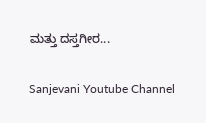ಮತ್ತು ದಸ್ತಗೀರ...

Sanjevani Youtube Channel